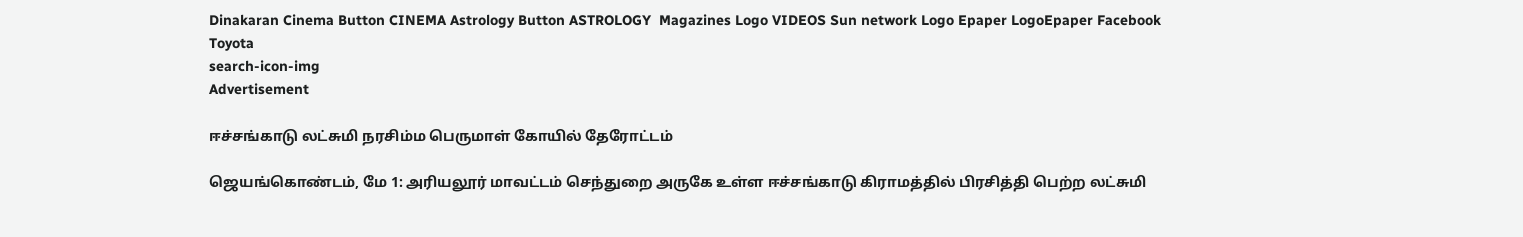Dinakaran Cinema Button CINEMA Astrology Button ASTROLOGY  Magazines Logo VIDEOS Sun network Logo Epaper LogoEpaper Facebook
Toyota
search-icon-img
Advertisement

ஈச்சங்காடு லட்சுமி நரசிம்ம பெருமாள் கோயில் தேரோட்டம்

ஜெயங்கொண்டம், மே 1: அரியலூர் மாவட்டம் செந்துறை அருகே உள்ள ஈச்சங்காடு கிராமத்தில் பிரசித்தி பெற்ற லட்சுமி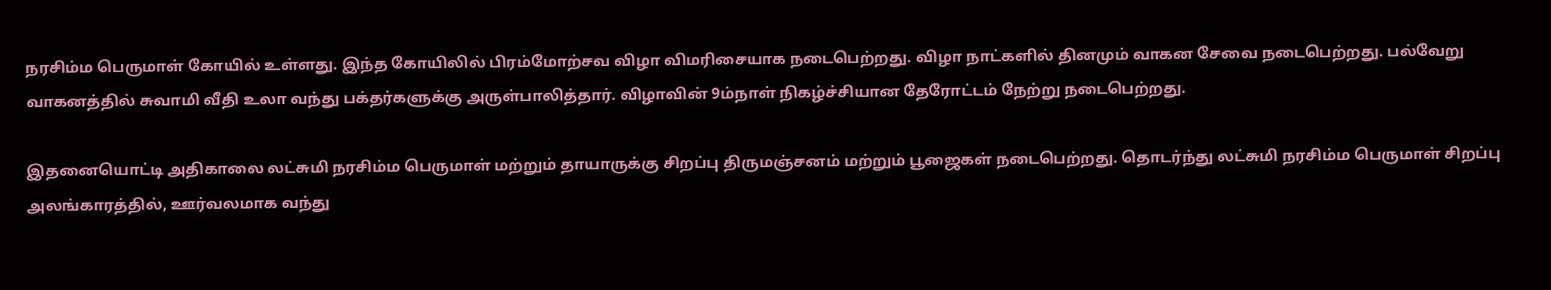நரசிம்ம பெருமாள் கோயில் உள்ளது. இந்த கோயிலில் பிரம்மோற்சவ விழா விமரிசையாக நடைபெற்றது. விழா நாட்களில் தினமும் வாகன சேவை நடைபெற்றது. பல்வேறு வாகனத்தில் சுவாமி வீதி உலா வந்து பக்தர்களுக்கு அருள்பாலித்தார். விழாவின் 9ம்நாள் நிகழ்ச்சியான தேரோட்டம் நேற்று நடைபெற்றது.

இதனையொட்டி அதிகாலை லட்சுமி நரசிம்ம பெருமாள் மற்றும் தாயாருக்கு சிறப்பு திருமஞ்சனம் மற்றும் பூஜைகள் நடைபெற்றது. தொடர்ந்து லட்சுமி நரசிம்ம பெருமாள் சிறப்பு அலங்காரத்தில், ஊர்வலமாக வந்து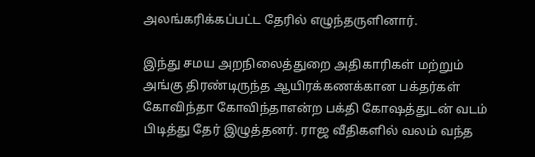அலங்கரிக்கப்பட்ட தேரில் எழுந்தருளினார்.

இந்து சமய அறநிலைத்துறை அதிகாரிகள் மற்றும் அங்கு திரண்டிருந்த ஆயிரக்கணக்கான பக்தர்கள் கோவிந்தா கோவிந்தாஎன்ற பக்தி கோஷத்துடன் வடம் பிடித்து தேர் இழுத்தனர். ராஜ வீதிகளில் வலம் வந்த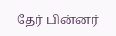தேர் பின்னர்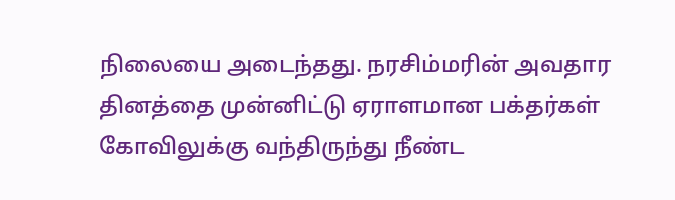நிலையை அடைந்தது. நரசிம்மரின் அவதார தினத்தை முன்னிட்டு ஏராளமான பக்தர்கள் கோவிலுக்கு வந்திருந்து நீண்ட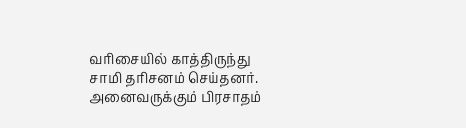வரிசையில் காத்திருந்து சாமி தரிசனம் செய்தனர். அனைவருக்கும் பிரசாதம்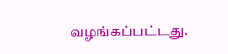வழங்கப்பட்டது.